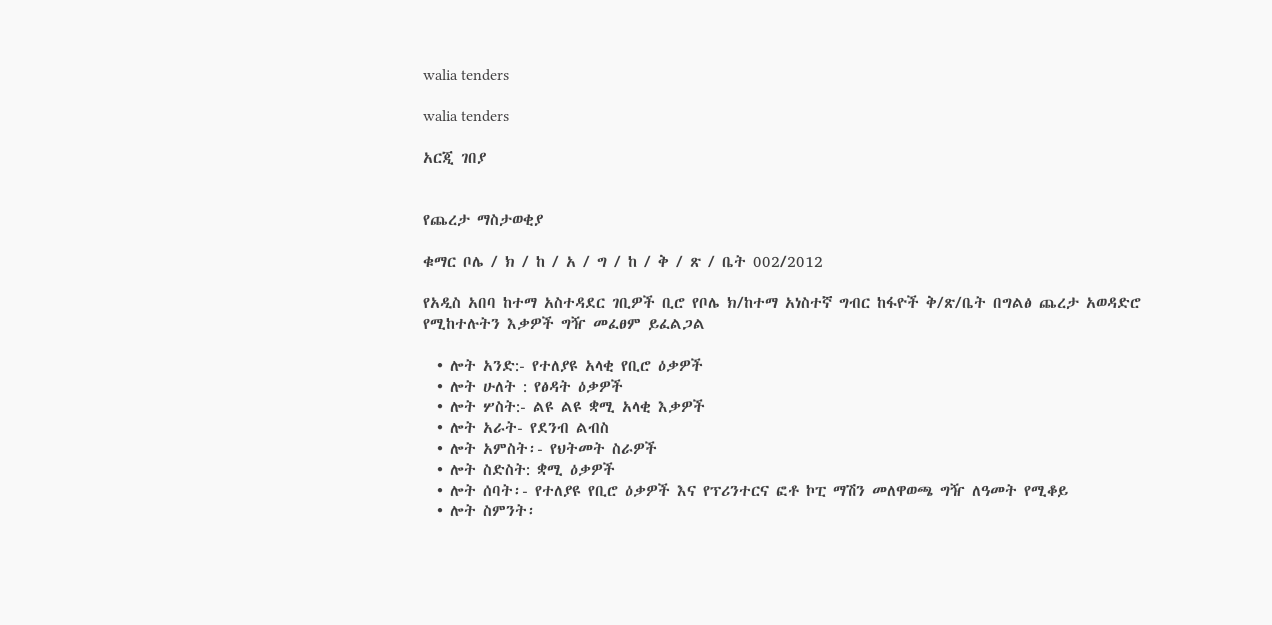walia tenders

walia tenders

አርጂ ገበያ


የጨረታ ማስታወቂያ

ቁማር ቦሌ / ክ / ከ / አ / ግ / ከ / ቅ / ጽ / ቤት 002/2012

የአዲስ አበባ ከተማ አስተዳደር ገቢዎች ቢሮ የቦሌ ክ/ከተማ አነስተኛ ግብር ከፋዮች ቅ/ጽ/ቤት በግልፅ ጨረታ አወዳድሮ የሚከተሉትን እቃዎች ግዥ መፈፀም ይፈልጋል

  • ሎት አንድ:- የተለያዩ አላቂ የቢሮ ዕቃዎች
  • ሎት ሁለት : የፅዳት ዕቃዎች
  • ሎት ሦስት:- ልዩ ልዩ ቋሚ አላቂ እቃዎች
  • ሎት አራት- የደንብ ልብስ
  • ሎት አምስት፡- የህትመት ስራዎች
  • ሎት ስድስት: ቋሚ ዕቃዎች
  • ሎት ሰባት፡- የተለያዩ የቢሮ ዕቃዎች እና የፕሪንተርና ፎቶ ኮፒ ማሽን መለዋወጫ ግዥ ለዓመት የሚቆይ
  • ሎት ስምንት፡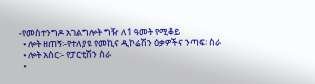-የመስተንግዶ አገልግሎት ግዥ ለ1 ዓመት የሚቆይ
  • ሎት ዘጠኝ፡-የተለያዩ የመኪና ዲኮሬሽን ዕቃዎችና ንጣፍ፡ ስራ
  • ሎት አስር፡- የፓርቲሽን ስራ
  •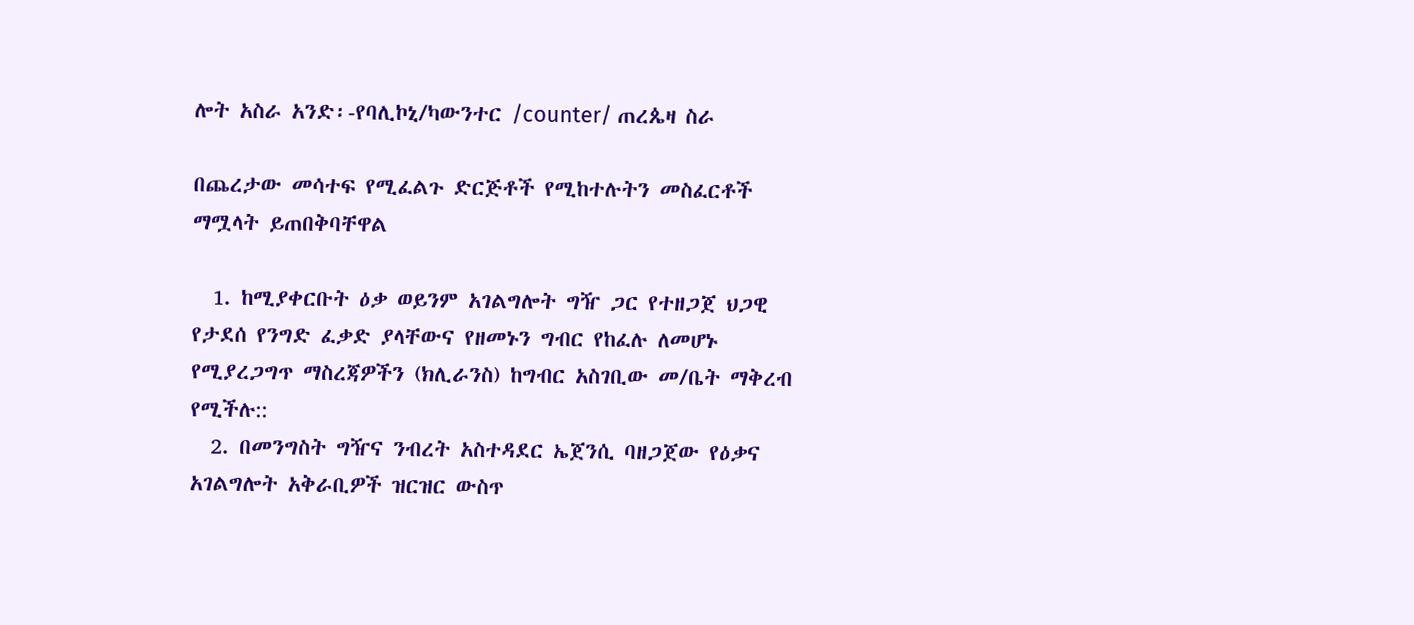ሎት አስራ አንድ፡-የባሊኮኒ/ካውንተር /counter/ ጠረጴዛ ስራ

በጨረታው መሳተፍ የሚፈልጉ ድርጅቶች የሚከተሉትን መስፈርቶች ማሟላት ይጠበቅባቸዋል

  1. ከሚያቀርቡት ዕቃ ወይንም አገልግሎት ግዥ ጋር የተዘጋጀ ህጋዊ የታደሰ የንግድ ፈቃድ ያላቸውና የዘመኑን ግብር የከፈሉ ለመሆኑ የሚያረጋግጥ ማስረጃዎችን (ክሊራንስ) ከግብር አስገቢው መ/ቤት ማቅረብ የሚችሉ::
  2. በመንግስት ግዥና ንብረት አስተዳደር ኤጀንሲ ባዘጋጀው የዕቃና አገልግሎት አቅራቢዎች ዝርዝር ውስጥ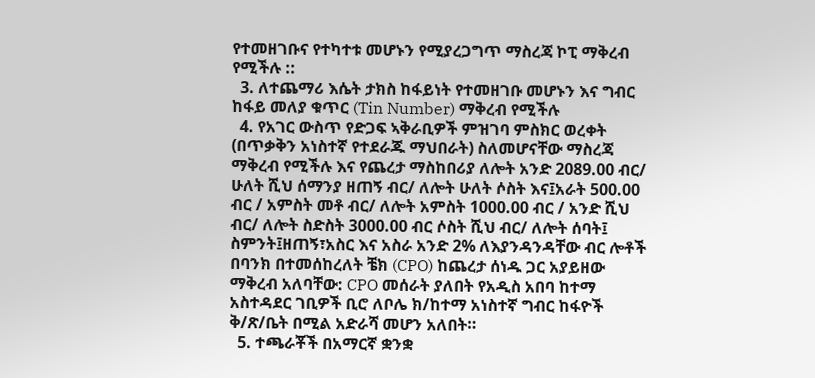የተመዘገቡና የተካተቱ መሆኑን የሚያረጋግጥ ማስረጃ ኮፒ ማቅረብ የሚችሉ ::
  3. ለተጨማሪ እሴት ታክስ ከፋይነት የተመዘገቡ መሆኑን እና ግብር ከፋይ መለያ ቁጥር (Tin Number) ማቅረብ የሚችሉ
  4. የአገር ውስጥ የድጋፍ ኣቅራቢዎች ምዝገባ ምስክር ወረቀት (በጥቃቅን አነስተኛ የተደራጁ ማህበራት) ስለመሆናቸው ማስረጃ ማቅረብ የሚችሉ እና የጨረታ ማስከበሪያ ለሎት አንድ 2089.00 ብር/ ሁለት ሺህ ሰማንያ ዘጠኝ ብር/ ለሎት ሁለት ሶስት እና፤አራት 500.00 ብር / አምስት መቶ ብር/ ለሎት አምስት 1000.00 ብር / አንድ ሺህ ብር/ ለሎት ስድስት 3000.00 ብር ሶስት ሺህ ብር/ ለሎት ሰባት፤ ስምንት፤ዘጠኝ፣አስር እና አስራ አንድ 2% ለእያንዳንዳቸው ብር ሎቶች በባንክ በተመሰከረለት ቼክ (CPO) ከጨረታ ሰነዱ ጋር አያይዘው ማቅረብ አለባቸው: CPO መሰራት ያለበት የአዲስ አበባ ከተማ አስተዳደር ገቢዎች ቢሮ ለቦሌ ክ/ከተማ አነስተኛ ግብር ከፋዮች ቅ/ጽ/ቤት በሚል አድራሻ መሆን አለበት።
  5. ተጫራቾች በአማርኛ ቋንቋ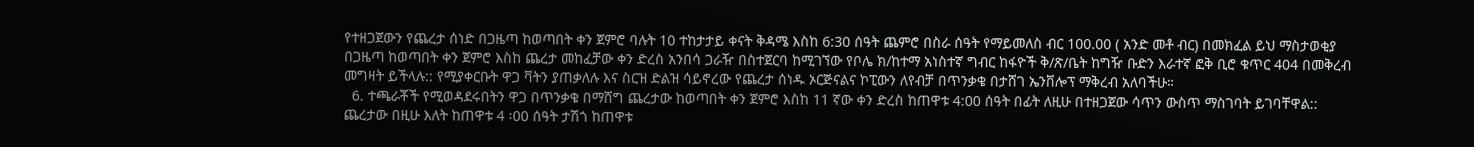የተዘጋጀውን የጨረታ ሰነድ በጋዜጣ ከወጣበት ቀን ጀምሮ ባሉት 10 ተከታታይ ቀናት ቅዳሜ እስከ 6:30 ሰዓት ጨምሮ በስራ ሰዓት የማይመለስ ብር 100.00 ( አንድ መቶ ብር) በመክፈል ይህ ማስታወቂያ በጋዜጣ ከወጣበት ቀን ጀምሮ እስከ ጨረታ መከፈቻው ቀን ድረስ አንበሳ ጋራዥ በስተጀርባ ከሚገኘው የቦሌ ክ/ከተማ አነስተኛ ግብር ከፋዮች ቅ/ጽ/ቤት ከግዥ ቡድን እራተኛ ፎቅ ቢሮ ቁጥር 404 በመቅረብ መግዛት ይችላሉ:: የሚያቀርቡት ዋጋ ቫትን ያጠቃለሉ እና ስርዝ ድልዝ ሳይኖረው የጨረታ ሰነዱ ኦርጅናልና ኮፒውን ለየብቻ በጥንቃቄ በታሸገ ኤንቨሎፕ ማቅረብ አለባችሁ።
  6. ተጫራቾች የሚወዳደሩበትን ዋጋ በጥንቃቄ በማሸግ ጨረታው ከወጣበት ቀን ጀምሮ እስከ 11 ኛው ቀን ድረስ ከጠዋቱ 4:00 ሰዓት በፊት ለዚሁ በተዘጋጀው ሳጥን ውስጥ ማስገባት ይገባቸዋል:: ጨረታው በዚሁ እለት ከጠዋቱ 4 ፡00 ሰዓት ታሽጎ ከጠዋቱ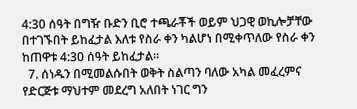4:30 ሰዓት በግዥ ቡድን ቢሮ ተጫራቾች ወይም ህጋዊ ወኪሎቻቸው በተገኙበት ይከፈታል እለቱ የስራ ቀን ካልሆነ በሚቀጥለው የስራ ቀን ከጠዋቱ 4:30 ሰዓት ይከፈታል።
  7. ሰነዱን በሚመልሱበት ወቅት ስልጣን ባለው አካል መፈረምና የድርጅቱ ማህተም መደረግ አለበት ነገር ግን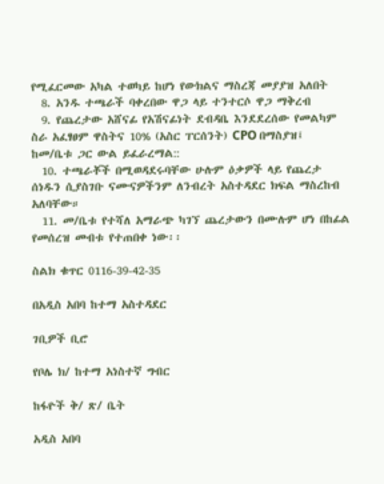የሚፈርመው አካል ተወካይ ከሆነ የውክልና ማስረጃ መያያዝ አለበት
  8. አንዱ ተጫራች ባቀረበው ዋጋ ላይ ተንተርሶ ዋጋ ማቅረብ
  9. የጨረታው አሸናፊ የአሽናፊነት ደብዳቤ እንደደረሰው የመልካም ስራ አፈፃፀም ዋስትና 10% (አስር ፐርሰንት) CPO በማስያዝ፤ ከመ/ቤቱ ጋር ውል ይፈራረማል::
  10. ተጫራቾች በሚወዳደሩባቸው ሁሉም ዕቃዎች ላይ የጨረታ ሰነዱን ሲያስገቡ ናሙናዎችንም ለንብረት አስተዳደር ክፍል ማስረከብ አለባቸው።
  11. መ/ቤቱ የተሻለ አማራጭ ካገኘ ጨረታውን በሙሉም ሆነ በከፊል የመሰረዝ መብቱ የተጠበቀ ነው፡፡

ስልክ ቁጥር 0116-39-42-35

በአዲስ አበባ ከተማ አስተዳደር

ገቢዎች ቢሮ

የቦሌ ክ/ ከተማ አነስተኛ ግብር

ከፋዮች ቅ/ ጽ/ ቤት

አዲስ አበባ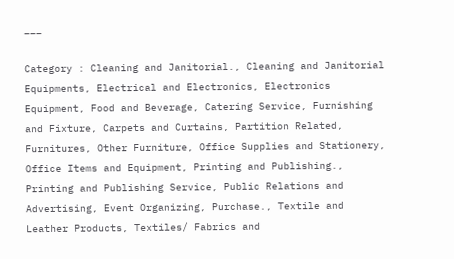___

Category : Cleaning and Janitorial., Cleaning and Janitorial Equipments, Electrical and Electronics, Electronics Equipment, Food and Beverage, Catering Service, Furnishing and Fixture, Carpets and Curtains, Partition Related, Furnitures, Other Furniture, Office Supplies and Stationery, Office Items and Equipment, Printing and Publishing., Printing and Publishing Service, Public Relations and Advertising, Event Organizing, Purchase., Textile and Leather Products, Textiles/ Fabrics and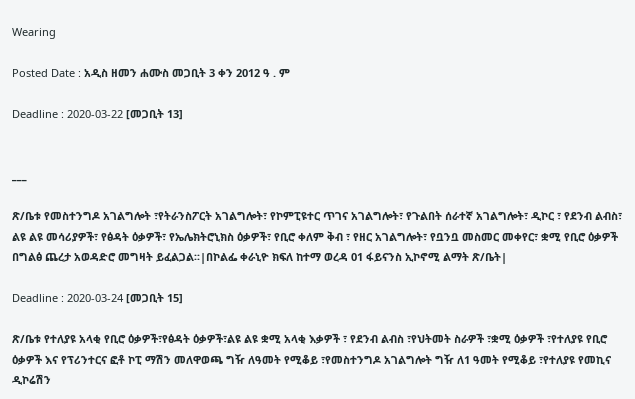Wearing

Posted Date : አዲስ ዘመን ሐሙስ መጋቢት 3 ቀን 2012 ዓ . ም

Deadline : 2020-03-22 [መጋቢት 13]


___

ጽ/ቤቱ የመስተንግዶ አገልግሎት ፣የትራንስፖርት አገልግሎት፣ የኮምፒዩተር ጥገና አገልግሎት፣ የጉልበት ሰራተኛ አገልግሎት፣ ዲኮር ፣ የደንብ ልብስ፣ ልዩ ልዩ መሳሪያዎች፣ የፅዳት ዕቃዎች፣ የኤሌክትሮኒክስ ዕቃዎች፣ የቢሮ ቀለም ቅብ ፣ የዘር አገልግሎት፣ የቧንቧ መስመር መቀየር፣ ቋሚ የቢሮ ዕቃዎች በግልፅ ጨረታ አወዳድሮ መግዛት ይፈልጋል፡፡|በኮልፌ ቀራኒዮ ክፍለ ከተማ ወረዳ 01 ፋይናንስ ኢኮኖሚ ልማት ጽ/ቤት|

Deadline : 2020-03-24 [መጋቢት 15]

ጽ/ቤቱ የተለያዩ አላቂ የቢሮ ዕቃዎች፣የፅዳት ዕቃዎች፣ልዩ ልዩ ቋሚ አላቂ እቃዎች ፣ የደንብ ልብስ ፣የህትመት ስራዎች ፣ቋሚ ዕቃዎች ፣የተለያዩ የቢሮ ዕቃዎች እና የፕሪንተርና ፎቶ ኮፒ ማሽን መለዋወጫ ግዥ ለዓመት የሚቆይ ፣የመስተንግዶ አገልግሎት ግዥ ለ1 ዓመት የሚቆይ ፣የተለያዩ የመኪና ዲኮሬሽን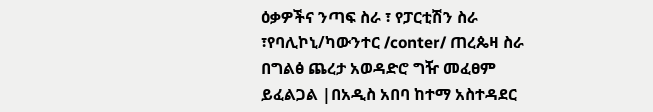ዕቃዎችና ንጣፍ ስራ ፣ የፓርቲሽን ስራ ፣የባሊኮኒ/ካውንተር /conter/ ጠረጴዛ ስራ በግልፅ ጨረታ አወዳድሮ ግዥ መፈፀም ይፈልጋል |በአዲስ አበባ ከተማ አስተዳደር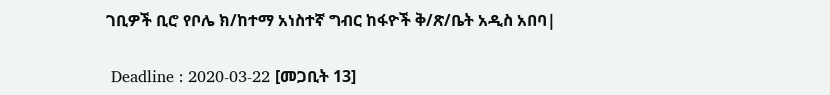ገቢዎች ቢሮ የቦሌ ክ/ከተማ አነስተኛ ግብር ከፋዮች ቅ/ጽ/ቤት አዲስ አበባ|

 Deadline : 2020-03-22 [መጋቢት 13]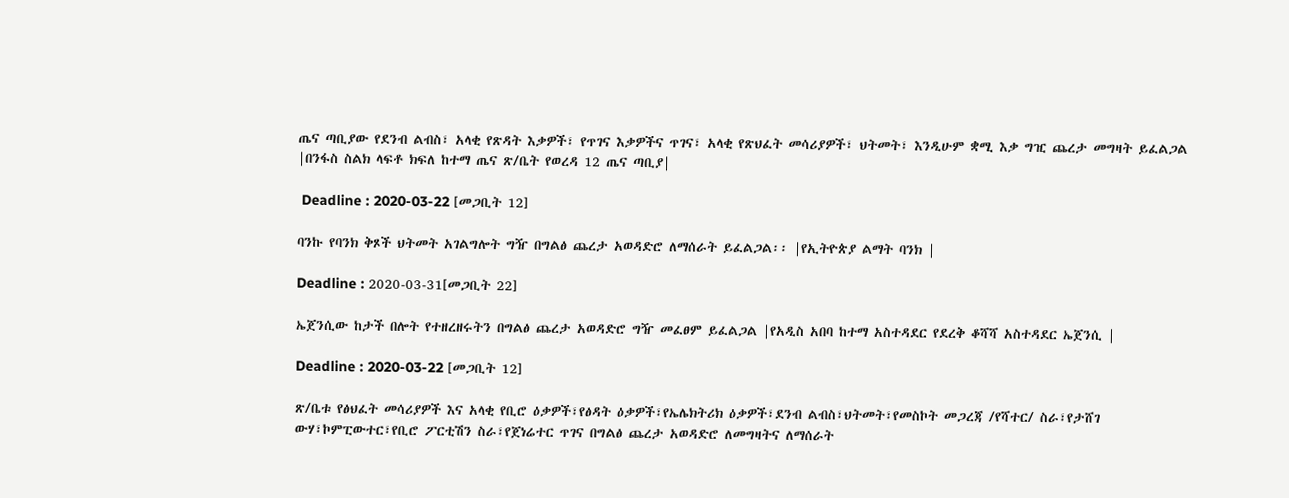ጤና ጣቢያው የደንብ ልብስ፣ አላቂ የጽዳት እቃዎች፣ የጥገና እቃዎችና ጥገና፣ አላቂ የጽህፈት መሳሪያዎች፣ ህትመት፣ እንዲሁም ቋሚ እቃ ግዢ ጨረታ መግዛት ይፈልጋል |በንፋስ ስልክ ላፍቶ ክፍለ ከተማ ጤና ጽ/ቤት የወረዳ 12 ጤና ጣቢያ|

 Deadline : 2020-03-22 [መጋቢት 12]

ባንኩ የባንክ ቅጾች ህትመት አገልግሎት ግዥ በግልፅ ጨረታ አወዳድሮ ለማሰራት ይፈልጋል፡፡ |የኢትዮጵያ ልማት ባንክ |

Deadline : 2020-03-31[መጋቢት 22]

ኤጀንሲው ከታች በሎት የተዘረዘሩትን በግልፅ ጨረታ አወዳድሮ ግዥ መፈፀም ይፈልጋል |የአዲስ አበባ ከተማ አስተዳደር የደረቅ ቆሻሻ አስተዳደር ኤጀንሲ |

Deadline : 2020-03-22 [መጋቢት 12]

ጽ/ቤቱ የፅህፈት መሳሪያዎች እና አላቂ የቢሮ ዕቃዎች፣የፅዳት ዕቃዎች፣የኤሌክትሪክ ዕቃዎች፣ደንብ ልብስ፣ህትመት፣የመስኮት መጋረጃ /የሻተር/ ስራ፣የታሸገ ውሃ፣ኮምፒውተር፣የቢሮ ፖርቲሽን ስራ፣የጀነሬተር ጥገና በግልፅ ጨረታ አወዳድሮ ለመግዛትና ለማሰራት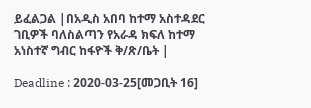ይፈልጋል |በአዲስ አበባ ከተማ አስተዳደር ገቢዎች ባለስልጣን የአራዳ ክፍለ ከተማ አነስተኛ ግብር ከፋዮች ቅ/ጽ/ቤት |

Deadline : 2020-03-25[መጋቢት 16]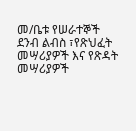መ/ቤቱ የሠራተኞች ደንብ ልብስ ፣የጽህፈት መሣሪያዎች እና የጽዳት መሣሪያዎች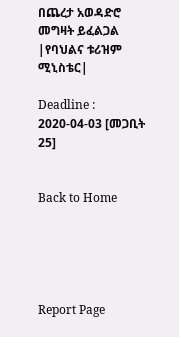በጨረታ አወዳድሮ መግዛት ይፈልጋል |የባህልና ቱሪዝም ሚኒስቴር|

Deadline : 2020-04-03 [መጋቢት 25]


Back to Home





Report Page